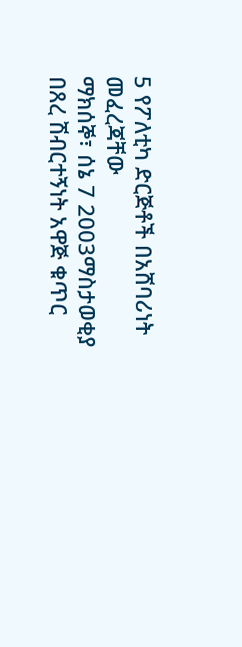5 የፖለቲካ ድርጅቶች በአሸባሪነት መፈረጃቸው
ማክሰኞ፣ ሰኔ 7 2003ማስታወቂያ
በጸረ ሽብርተኝነት አዋጅ ቁጥር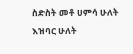ስድስት መቶ ሀምሳ ሁለት እዝባር ሁለት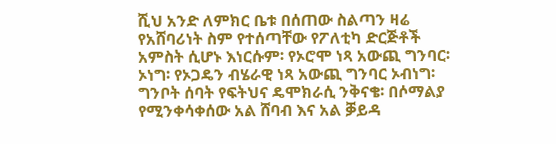ሺህ አንድ ለምክር ቤቱ በሰጠው ስልጣን ዛሬ የአሸባሪነት ስም የተሰጣቸው የፖለቲካ ድርጅቶች አምስት ሲሆኑ እነርሱም፡ የኦሮሞ ነጻ አውጪ ግንባር፡ ኦነግ፡ የኦጋዴን ብሄራዊ ነጻ አውጪ ግንባር ኦብነግ፡ ግንቦት ሰባት የፍትህና ዴሞክራሲ ንቅናቄ፡ በሶማልያ የሚንቀሳቀሰው አል ሸባብ እና አል ቓይዳ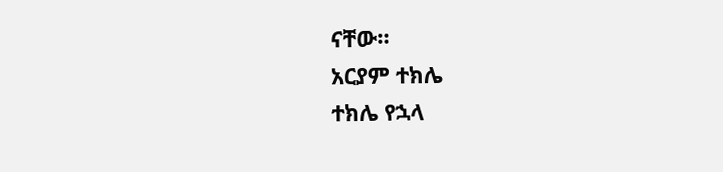ናቸው።
አርያም ተክሌ
ተክሌ የኋላ